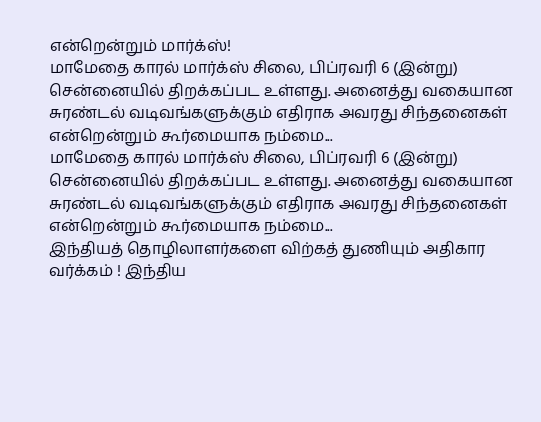என்றென்றும் மார்க்ஸ்!
மாமேதை காரல் மார்க்ஸ் சிலை, பிப்ரவரி 6 (இன்று) சென்னையில் திறக்கப்பட உள்ளது. அனைத்து வகையான சுரண்டல் வடிவங்களுக்கும் எதிராக அவரது சிந்தனைகள் என்றென்றும் கூர்மையாக நம்மை...
மாமேதை காரல் மார்க்ஸ் சிலை, பிப்ரவரி 6 (இன்று) சென்னையில் திறக்கப்பட உள்ளது. அனைத்து வகையான சுரண்டல் வடிவங்களுக்கும் எதிராக அவரது சிந்தனைகள் என்றென்றும் கூர்மையாக நம்மை...
இந்தியத் தொழிலாளர்களை விற்கத் துணியும் அதிகார வர்க்கம் ! இந்திய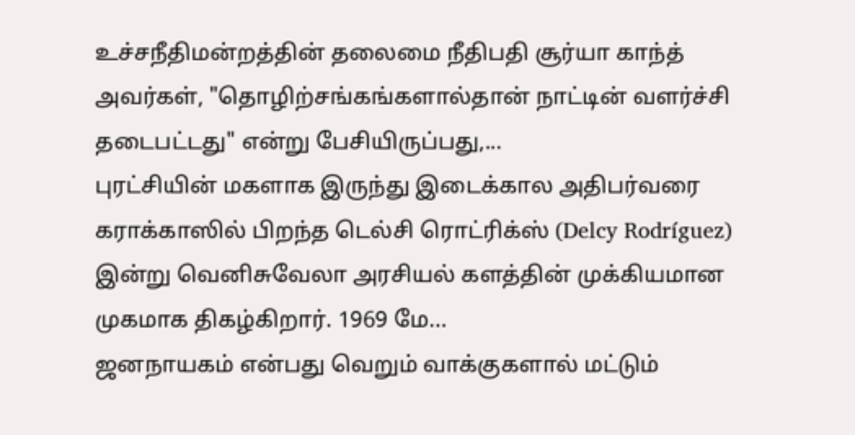உச்சநீதிமன்றத்தின் தலைமை நீதிபதி சூர்யா காந்த் அவர்கள், "தொழிற்சங்கங்களால்தான் நாட்டின் வளர்ச்சி தடைபட்டது" என்று பேசியிருப்பது,...
புரட்சியின் மகளாக இருந்து இடைக்கால அதிபர்வரை கராக்காஸில் பிறந்த டெல்சி ரொட்ரிக்ஸ் (Delcy Rodríguez) இன்று வெனிசுவேலா அரசியல் களத்தின் முக்கியமான முகமாக திகழ்கிறார். 1969 மே...
ஜனநாயகம் என்பது வெறும் வாக்குகளால் மட்டும்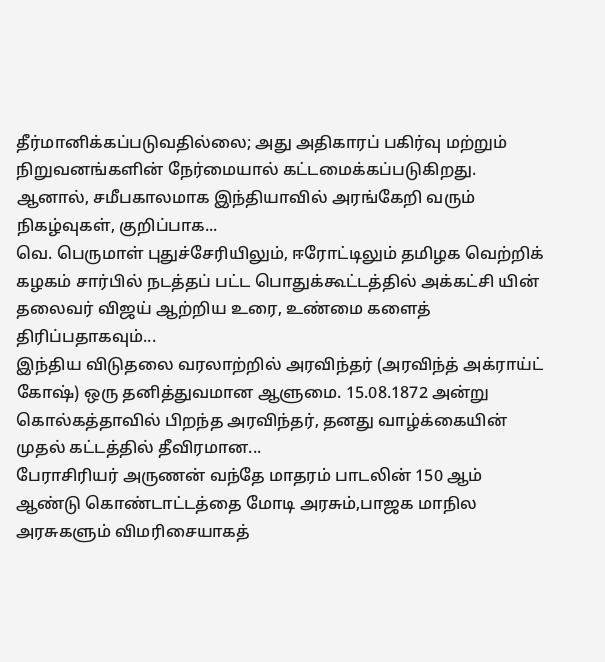தீர்மானிக்கப்படுவதில்லை; அது அதிகாரப் பகிர்வு மற்றும் நிறுவனங்களின் நேர்மையால் கட்டமைக்கப்படுகிறது. ஆனால், சமீபகாலமாக இந்தியாவில் அரங்கேறி வரும் நிகழ்வுகள், குறிப்பாக...
வெ. பெருமாள் புதுச்சேரியிலும், ஈரோட்டிலும் தமிழக வெற்றிக் கழகம் சார்பில் நடத்தப் பட்ட பொதுக்கூட்டத்தில் அக்கட்சி யின் தலைவர் விஜய் ஆற்றிய உரை, உண்மை களைத் திரிப்பதாகவும்...
இந்திய விடுதலை வரலாற்றில் அரவிந்தர் (அரவிந்த் அக்ராய்ட் கோஷ்) ஒரு தனித்துவமான ஆளுமை. 15.08.1872 அன்று கொல்கத்தாவில் பிறந்த அரவிந்தர், தனது வாழ்க்கையின் முதல் கட்டத்தில் தீவிரமான...
பேராசிரியர் அருணன் வந்தே மாதரம் பாடலின் 150 ஆம் ஆண்டு கொண்டாட்டத்தை மோடி அரசும்,பாஜக மாநில அரசுகளும் விமரிசையாகத்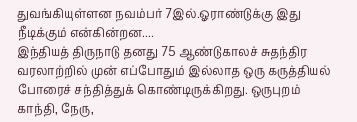துவங்கியுள்ளன நவம்பர் 7இல்.ஓராண்டுக்கு இது நீடிக்கும் என்கின்றன....
இந்தியத் திருநாடு தனது 75 ஆண்டுகாலச் சுதந்திர வரலாற்றில் முன் எப்போதும் இல்லாத ஒரு கருத்தியல் போரைச் சந்தித்துக் கொண்டிருக்கிறது. ஒருபுறம் காந்தி, நேரு,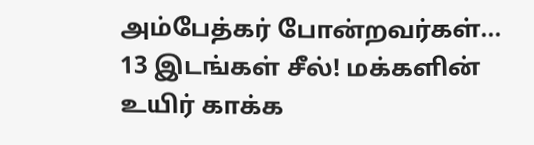அம்பேத்கர் போன்றவர்கள்...
13 இடங்கள் சீல்! மக்களின் உயிர் காக்க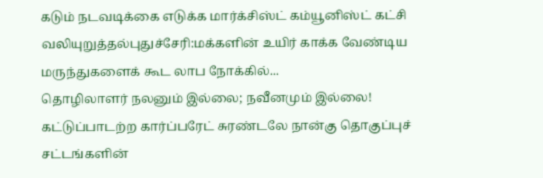கடும் நடவடிக்கை எடுக்க மார்க்சிஸ்ட் கம்யூனிஸ்ட் கட்சி வலியுறுத்தல்புதுச்சேரி:மக்களின் உயிர் காக்க வேண்டிய மருந்துகளைக் கூட லாப நோக்கில்...
தொழிலாளர் நலனும் இல்லை; நவீனமும் இல்லை! கட்டுப்பாடற்ற கார்ப்பரேட் சுரண்டலே நான்கு தொகுப்புச் சட்டங்களின்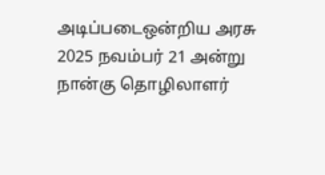அடிப்படைஒன்றிய அரசு 2025 நவம்பர் 21 அன்று நான்கு தொழிலாளர்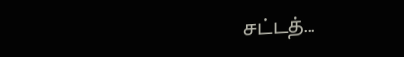சட்டத்...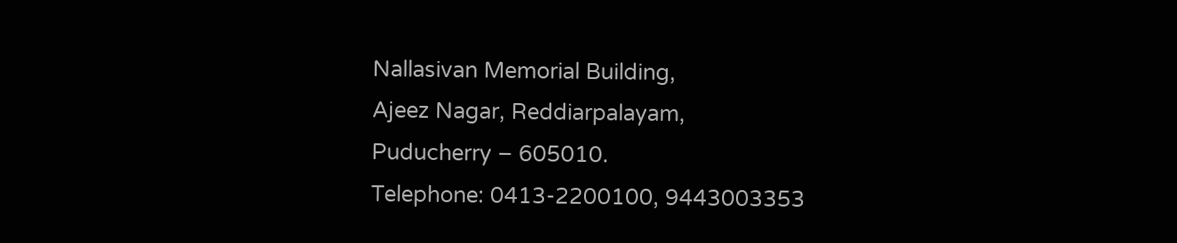Nallasivan Memorial Building,
Ajeez Nagar, Reddiarpalayam,
Puducherry – 605010.
Telephone: 0413-2200100, 9443003353